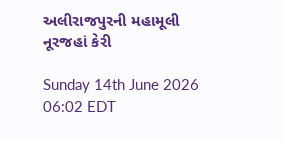અલીરાજપુરની મહામૂલી નૂરજહાં કેરી

Sunday 14th June 2026 06:02 EDT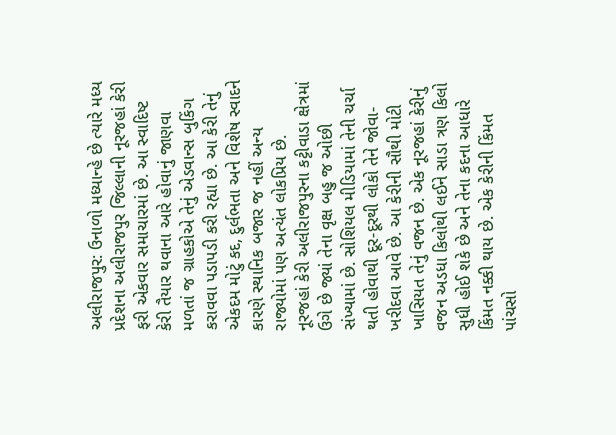અલીરાજપુર: ઉનાળો મધ્યાન્હે છે ત્યારે મધ્ય પ્રદેશના અલીરાજપુર જિલ્લાની નૂરજહાં કેરી ફરી એકવાર સમાચારમાં છે. આ સ્વાદિષ્ટ કેરી તૈયાર થવાના આરે હોવાનું જાણવા મળતાં જ ગ્રાહકોએ તેનું એડવાન્સ બુકિંગ કરાવવા પડાપડી કરી રહ્યા છે. આ કેરી તેનું એકદમ મોટું કદ, દુર્લભતા અને વિશેષ સ્વાદને કારણે સ્થાનિક બજાર જ નહીં અન્ય રાજ્યોમાં પણ અત્યંત લોકપ્રિય છે.
નૂરજહાં કેરી અલીરાજપુરના કટ્ટીવાડા ક્ષેત્રમાં ઉગે છે જ્યાં તેના વૃક્ષ બહુ જ ઓછી સંખ્યામાં છે. સોશિયલ મીડિયામાં તેની ચર્ચા થતી હોવાથી દૂર-દૂરથી લોકો તેને જોવા-ખરીદવા આવે છે. આ કેરીની સૌથી મોટી ખાસિયત તેનું વજન છે. એક નૂરજહાં કેરીનું વજન અડધા કિલોથી લઈને સાડા ત્રણ કિલો સુધી હોઈ શકે છે અને તેના કદના આધારે કિંમત નક્કી થાય છે. એક કેરીની કિંમત પાંચસો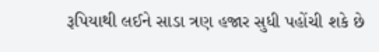રૂપિયાથી લઈને સાડા ત્રણ હજાર સુધી પહોંચી શકે છે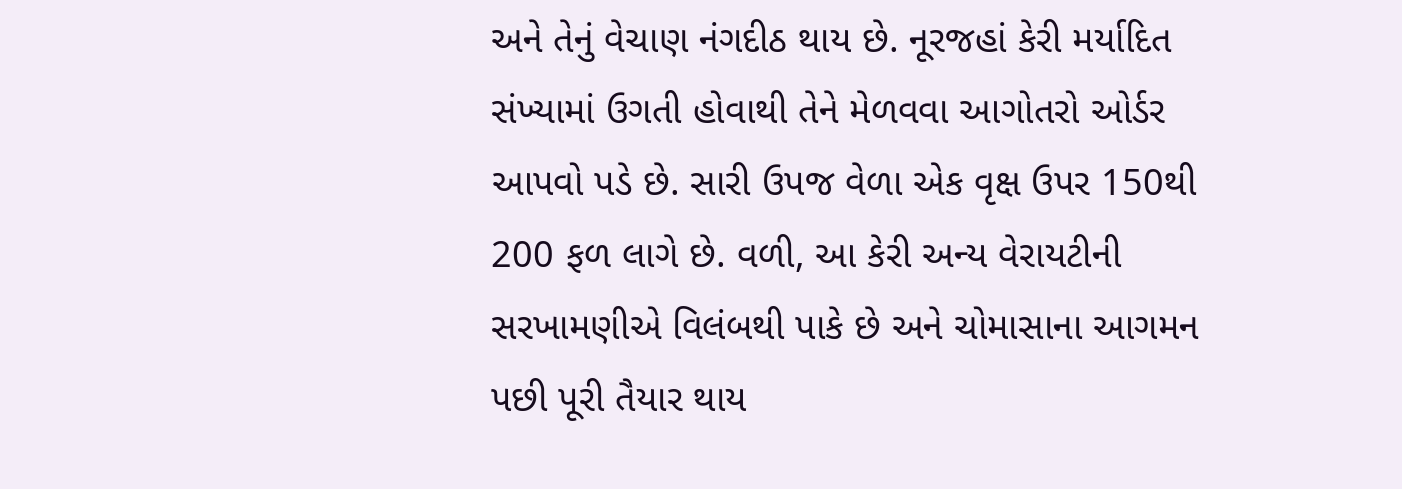અને તેનું વેચાણ નંગદીઠ થાય છે. નૂરજહાં કેરી મર્યાદિત સંખ્યામાં ઉગતી હોવાથી તેને મેળવવા આગોતરો ઓર્ડર આપવો પડે છે. સારી ઉપજ વેળા એક વૃક્ષ ઉપર 150થી 200 ફળ લાગે છે. વળી, આ કેરી અન્ય વેરાયટીની સરખામણીએ વિલંબથી પાકે છે અને ચોમાસાના આગમન પછી પૂરી તૈયાર થાય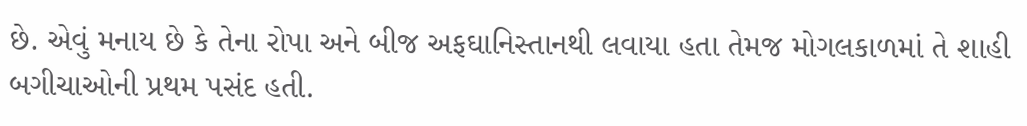છે. એવું મનાય છે કે તેના રોપા અને બીજ અફઘાનિસ્તાનથી લવાયા હતા તેમજ મોગલકાળમાં તે શાહી બગીચાઓની પ્રથમ પસંદ હતી.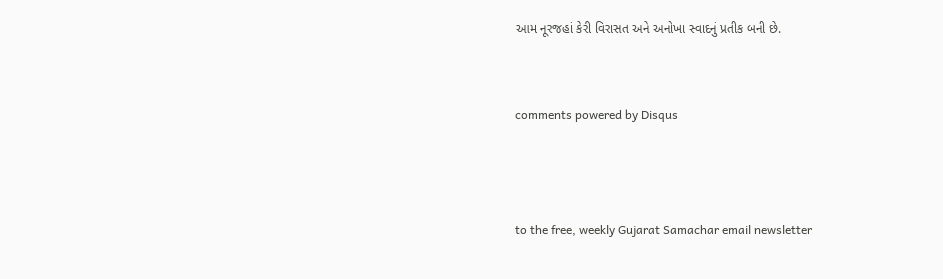આમ નૂરજહાં કેરી વિરાસત અને અનોખા સ્વાદનું પ્રતીક બની છે.


comments powered by Disqus



to the free, weekly Gujarat Samachar email newsletter